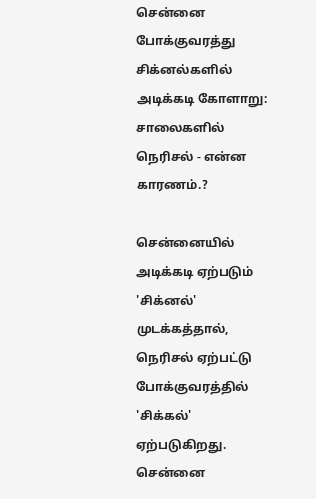சென்னை போக்குவரத்து சிக்னல்களில் அடிக்கடி கோளாறு: சாலைகளில் நெரிசல் - என்ன காரணம்.?

சென்னையில் அடிக்கடி ஏற்படும் 'சிக்னல்' முடக்கத்தால், நெரிசல் ஏற்பட்டு போக்குவரத்தில் 'சிக்கல்' ஏற்படுகிறது.
சென்னை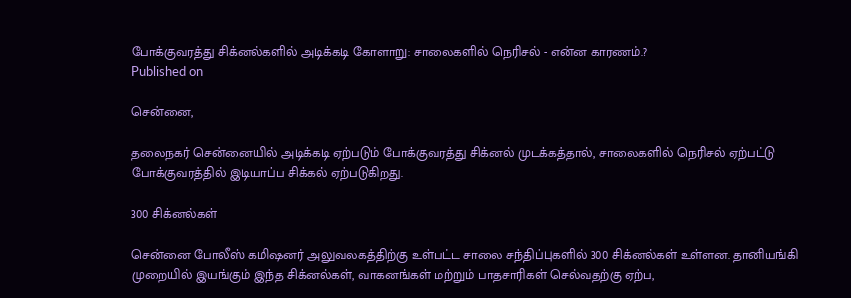போக்குவரத்து சிக்னல்களில் அடிக்கடி கோளாறு: சாலைகளில் நெரிசல் - என்ன காரணம்.?
Published on

சென்னை,

தலைநகர் சென்னையில் அடிக்கடி ஏற்படும் போக்குவரத்து சிக்னல் முடக்கத்தால், சாலைகளில் நெரிசல் ஏற்பட்டு போக்குவரத்தில் இடியாப்ப சிக்கல் ஏற்படுகிறது.

300 சிக்னல்கள்

சென்னை போலீஸ் கமிஷனர் அலுவலகத்திற்கு உள்பட்ட சாலை சந்திப்புகளில் 300 சிக்னல்கள் உள்ளன. தானியங்கி முறையில் இயங்கும் இந்த சிக்னல்கள், வாகனங்கள் மற்றும் பாதசாரிகள் செல்வதற்கு ஏற்ப,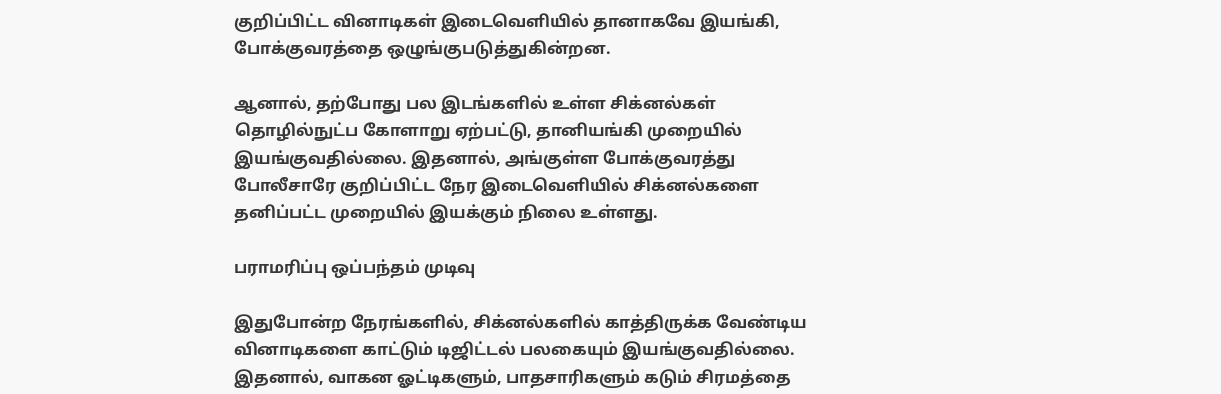குறிப்பிட்ட வினாடிகள் இடைவெளியில் தானாகவே இயங்கி, போக்குவரத்தை ஒழுங்குபடுத்துகின்றன.

ஆனால், தற்போது பல இடங்களில் உள்ள சிக்னல்கள் தொழில்நுட்ப கோளாறு ஏற்பட்டு, தானியங்கி முறையில் இயங்குவதில்லை. இதனால், அங்குள்ள போக்குவரத்து போலீசாரே குறிப்பிட்ட நேர இடைவெளியில் சிக்னல்களை தனிப்பட்ட முறையில் இயக்கும் நிலை உள்ளது.

பராமரிப்பு ஒப்பந்தம் முடிவு

இதுபோன்ற நேரங்களில், சிக்னல்களில் காத்திருக்க வேண்டிய வினாடிகளை காட்டும் டிஜிட்டல் பலகையும் இயங்குவதில்லை. இதனால், வாகன ஓட்டிகளும், பாதசாரிகளும் கடும் சிரமத்தை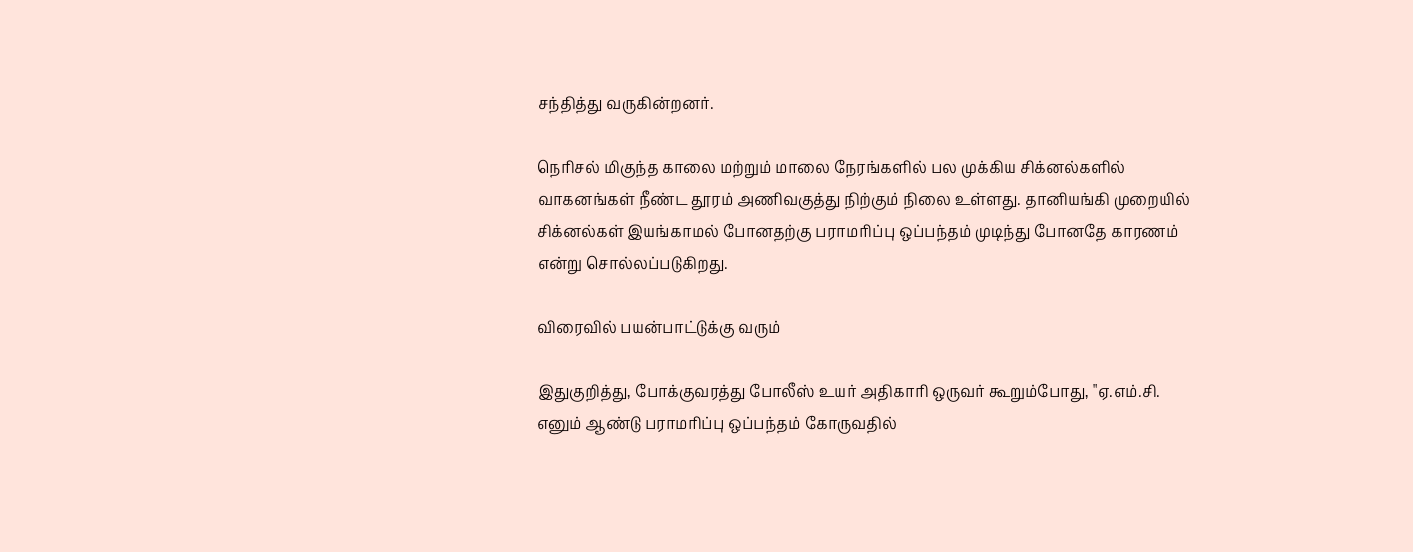சந்தித்து வருகின்றனர்.

நெரிசல் மிகுந்த காலை மற்றும் மாலை நேரங்களில் பல முக்கிய சிக்னல்களில் வாகனங்கள் நீண்ட தூரம் அணிவகுத்து நிற்கும் நிலை உள்ளது. தானியங்கி முறையில் சிக்னல்கள் இயங்காமல் போனதற்கு பராமரிப்பு ஒப்பந்தம் முடிந்து போனதே காரணம் என்று சொல்லப்படுகிறது.

விரைவில் பயன்பாட்டுக்கு வரும்

இதுகுறித்து, போக்குவரத்து போலீஸ் உயர் அதிகாரி ஒருவர் கூறும்போது, "ஏ.எம்.சி. எனும் ஆண்டு பராமரிப்பு ஒப்பந்தம் கோருவதில்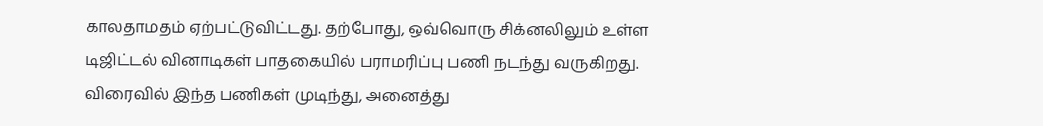காலதாமதம் ஏற்பட்டுவிட்டது. தற்போது, ஒவ்வொரு சிக்னலிலும் உள்ள டிஜிட்டல் வினாடிகள் பாதகையில் பராமரிப்பு பணி நடந்து வருகிறது. விரைவில் இந்த பணிகள் முடிந்து, அனைத்து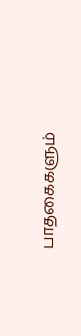பாதகைகளும்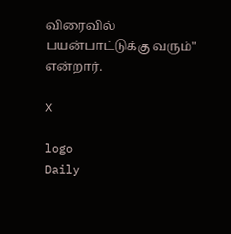விரைவில் பயன்பாட்டுக்கு வரும்" என்றார்.

X

logo
Daily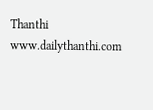Thanthi
www.dailythanthi.com